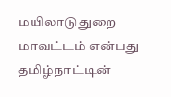மயிலாடுதுறை மாவட்டம் என்பது தமிழ்நாட்டின்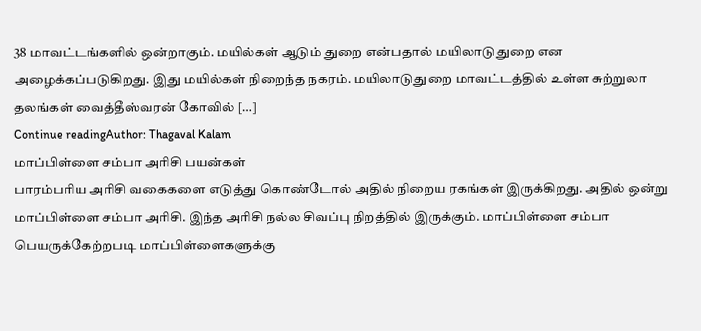38 மாவட்டங்களில் ஒன்றாகும். மயில்கள் ஆடும் துறை என்பதால் மயிலாடுதுறை என அழைக்கப்படுகிறது. இது மயில்கள் நிறைந்த நகரம். மயிலாடுதுறை மாவட்டத்தில் உள்ள சுற்றுலா தலங்கள் வைத்தீஸ்வரன் கோவில் […]
Continue readingAuthor: Thagaval Kalam
மாப்பிள்ளை சம்பா அரிசி பயன்கள்
பாரம்பரிய அரிசி வகைகளை எடுத்து கொண்டோல் அதில் நிறைய ரகங்கள் இருக்கிறது. அதில் ஒன்று மாப்பிள்ளை சம்பா அரிசி. இந்த அரிசி நல்ல சிவப்பு நிறத்தில் இருக்கும். மாப்பிள்ளை சம்பா பெயருக்கேற்றபடி மாப்பிள்ளைகளுக்கு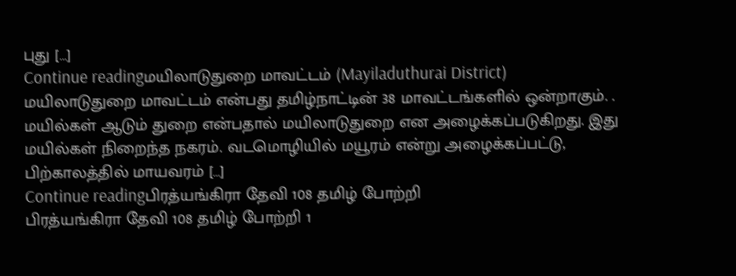புது […]
Continue readingமயிலாடுதுறை மாவட்டம் (Mayiladuthurai District)
மயிலாடுதுறை மாவட்டம் என்பது தமிழ்நாட்டின் 38 மாவட்டங்களில் ஒன்றாகும். . மயில்கள் ஆடும் துறை என்பதால் மயிலாடுதுறை என அழைக்கப்படுகிறது. இது மயில்கள் நிறைந்த நகரம். வடமொழியில் மயூரம் என்று அழைக்கப்பட்டு, பிற்காலத்தில் மாயவரம் […]
Continue readingபிரத்யங்கிரா தேவி 108 தமிழ் போற்றி
பிரத்யங்கிரா தேவி 108 தமிழ் போற்றி 1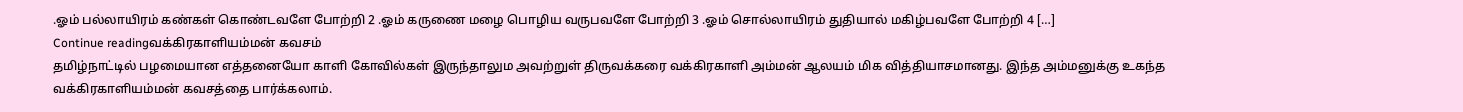.ஓம் பல்லாயிரம் கண்கள் கொண்டவளே போற்றி 2 .ஓம் கருணை மழை பொழிய வருபவளே போற்றி 3 .ஓம் சொல்லாயிரம் துதியால் மகிழ்பவளே போற்றி 4 […]
Continue readingவக்கிரகாளியம்மன் கவசம்
தமிழ்நாட்டில் பழமையான எத்தனையோ காளி கோவில்கள் இருந்தாலும அவற்றுள் திருவக்கரை வக்கிரகாளி அம்மன் ஆலயம் மிக வித்தியாசமானது. இந்த அம்மனுக்கு உகந்த வக்கிரகாளியம்மன் கவசத்தை பார்க்கலாம்.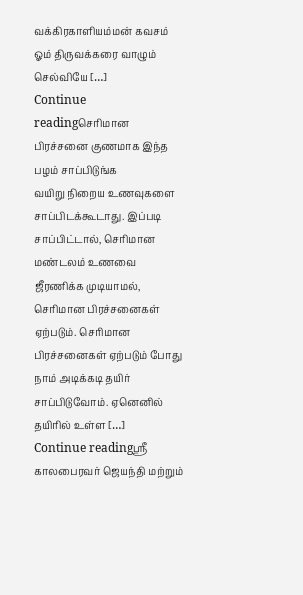வக்கிரகாளியம்மன் கவசம் ஓம் திருவக்கரை வாழும் செல்வியே […]
Continue readingசெரிமான பிரச்சனை குணமாக இந்த பழம் சாப்பிடுங்க
வயிறு நிறைய உணவுகளை சாப்பிடக்கூடாது. இப்படி சாப்பிட்டால், செரிமான மண்டலம் உணவை ஜீரணிக்க முடியாமல், செரிமான பிரச்சனைகள் ஏற்படும். செரிமான பிரச்சனைகள் ஏற்படும் போது நாம் அடிக்கடி தயிர் சாப்பிடுவோம். ஏனெனில் தயிரில் உள்ள […]
Continue readingஸ்ரீ காலபைரவர் ஜெயந்தி மற்றும்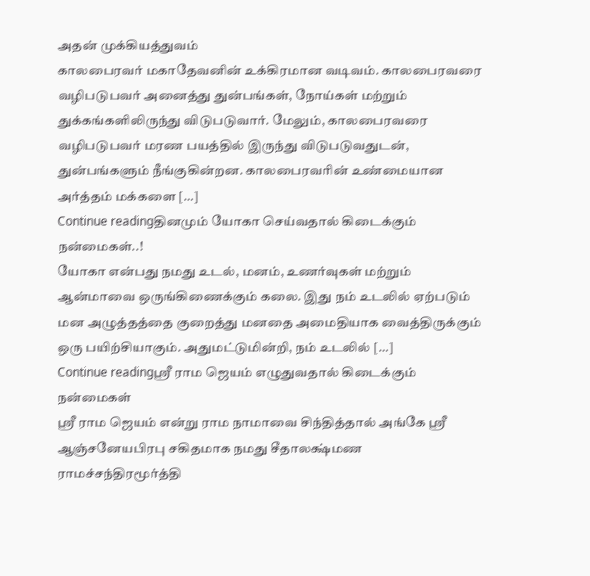அதன் முக்கியத்துவம்
காலபைரவர் மகாதேவனின் உக்கிரமான வடிவம். காலபைரவரை வழிபடுபவர் அனைத்து துன்பங்கள், நோய்கள் மற்றும் துக்கங்களிலிருந்து விடுபடுவார். மேலும், காலபைரவரை வழிபடுபவர் மரண பயத்தில் இருந்து விடுபடுவதுடன், துன்பங்களும் நீங்குகின்றன. காலபைரவரின் உண்மையான அர்த்தம் மக்களை […]
Continue readingதினமும் யோகா செய்வதால் கிடைக்கும் நன்மைகள்..!
யோகா என்பது நமது உடல், மனம், உணர்வுகள் மற்றும் ஆன்மாவை ஒருங்கிணைக்கும் கலை. இது நம் உடலில் ஏற்படும் மன அழுத்தத்தை குறைத்து மனதை அமைதியாக வைத்திருக்கும் ஒரு பயிற்சியாகும். அதுமட்டுமின்றி, நம் உடலில் […]
Continue readingஸ்ரீ ராம ஜெயம் எழுதுவதால் கிடைக்கும் நன்மைகள்
ஸ்ரீ ராம ஜெயம் என்று ராம நாமாவை சிந்தித்தால் அங்கே ஸ்ரீ ஆஞ்சனேயபிரபு சகிதமாக நமது சீதாலக்ஷ்மண ராமச்சந்திரமூர்த்தி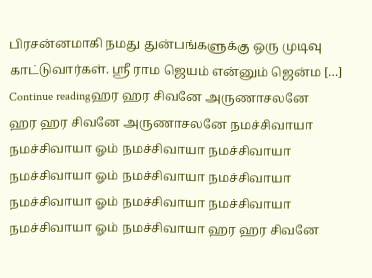பிரசன்னமாகி நமது துன்பங்களுக்கு ஒரு முடிவு காட்டுவார்கள். ஸ்ரீ ராம ஜெயம் என்னும் ஜென்ம […]
Continue readingஹர ஹர சிவனே அருணாசலனே
ஹர ஹர சிவனே அருணாசலனே நமச்சிவாயா நமச்சிவாயா ஓம் நமச்சிவாயா நமச்சிவாயா நமச்சிவாயா ஓம் நமச்சிவாயா நமச்சிவாயா நமச்சிவாயா ஓம் நமச்சிவாயா நமச்சிவாயா நமச்சிவாயா ஓம் நமச்சிவாயா ஹர ஹர சிவனே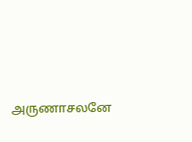அருணாசலனே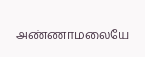அண்ணாமலையே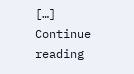[…]
Continue reading